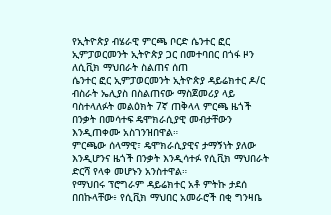የኢትዮጵያ ብሄራዊ ምርጫ ቦርድ ሴንተር ፎር ኢምፓወርመንት ኢትዮጵያ ጋር በመተባበር በጎፋ ዞን ለሲቪክ ማህበራት ስልጠና ሰጠ
ሴንተር ፎር ኢምፓወርመንት ኢትዮጵያ ዳይሬክተር ዶ/ር ብስራት ኤሊያስ በስልጠናው ማስጀመሪያ ላይ ባስተላለፉት መልዕክት 7ኛ ጠቅላላ ምርጫ ዜጎች በንቃት በመሳተፍ ዴሞክራሲያዊ መብታቸውን እንዲጠቀሙ አስገንዝበዋል።
ምርጫው ሰላማዊ፣ ዴሞክራሲያዊና ታማኝነት ያለው እንዲሆንና ዜጎች በንቃት እንዲሳተፉ የሲቪክ ማህበራት ድርሻ የላቀ መሆኑን አንስተዋል።
የማህበሩ ፕሮግራም ዳይሬክተር አቶ ምትኩ ታደሰ በበኩላቸው፥ የሲቪክ ማህበር አመራሮች በቂ ግንዛቤ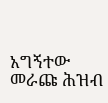አግኝተው መራጩ ሕዝብ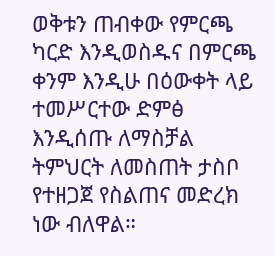ወቅቱን ጠብቀው የምርጫ ካርድ እንዲወስዱና በምርጫ ቀንም እንዲሁ በዕውቀት ላይ ተመሥርተው ድምፅ እንዲሰጡ ለማስቻል ትምህርት ለመስጠት ታስቦ የተዘጋጀ የስልጠና መድረክ ነው ብለዋል።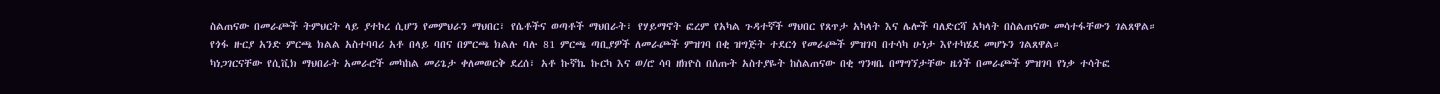ስልጠናው በመራጮች ትምህርት ላይ ያተኮረ ሲሆን የመምህራን ማህበር፣ የሴቶችና ወጣቶች ማህበራት፣ የሃይማኖት ፎረም የአካል ጉዳተኛች ማህበር የጸጥታ አካላት እና ሌሎች ባለድርሻ አካላት በስልጠናው መሳተፋቸውን ገልጸዋል።
የጎፋ ዙርያ አንድ ምርጫ ክልል አስተባባሪ አቶ በላይ ባበና በምርጫ ክልሉ ባሉ 81 ምርጫ ጣቢያዎች ለመራጮች ምዝገባ በቂ ዝግጅት ተደርጎ የመራጮች ምዝገባ በተሳካ ሁነታ እየተካሄደ መሆኑን ገልጸዋል።
ካነጋገርናቸው የሲቪክ ማህበራት አመራሮች መካከል መሪጌታ ቀለመወርቅ ደረሰ፣ አቶ ኩኛኬ ኩርካ እና ወ/ሮ ሳባ ዘክዮስ በሰጡት አስተያዬት ከስልጠናው በቂ ግንዛቤ በማግኘታቸው ዜጎች በመራጮች ምዝገባ የነቃ ተሳትፎ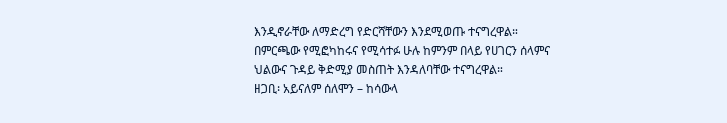እንዲኖራቸው ለማድረግ የድርሻቸውን እንደሚወጡ ተናግረዋል።
በምርጫው የሚፎካከሩና የሚሳተፉ ሁሉ ከምንም በላይ የሀገርን ሰላምና ህልውና ጉዳይ ቅድሚያ መስጠት እንዳለባቸው ተናግረዋል።
ዘጋቢ፡ አይናለም ሰለሞን – ከሳውላ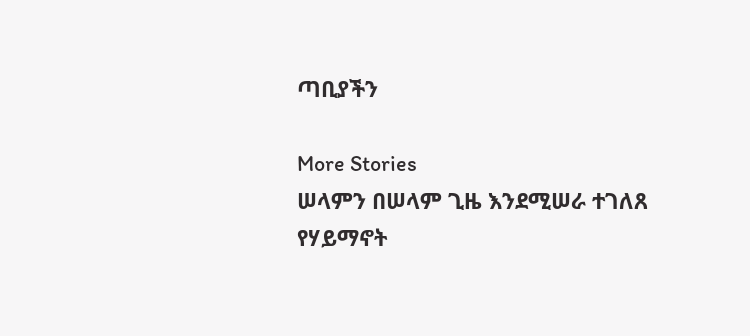ጣቢያችን

More Stories
ሠላምን በሠላም ጊዜ እንደሚሠራ ተገለጸ
የሃይማኖት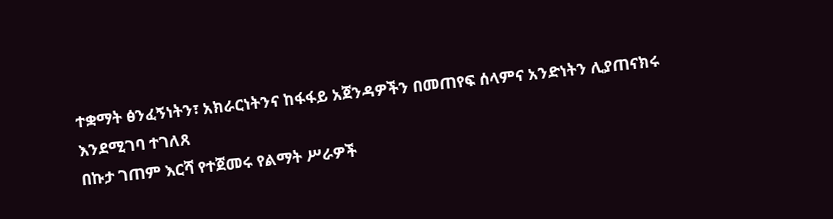ተቋማት ፅንፈኝነትን፣ አክራርነትንና ከፋፋይ አጀንዳዎችን በመጠየፍ ሰላምና አንድነትን ሊያጠናክሩ እንደሚገባ ተገለጸ
በኩታ ገጠም እርሻ የተጀመሩ የልማት ሥራዎች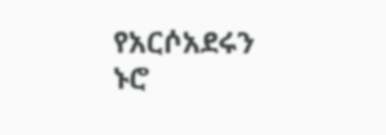የአርሶአደሩን ኑሮ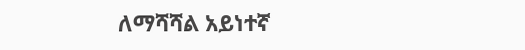ለማሻሻል አይነተኛ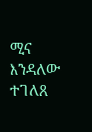ሚና እንዳለው ተገለጸ